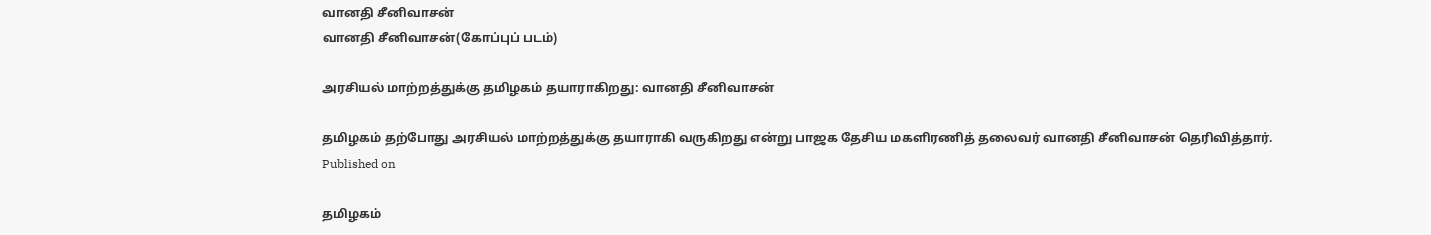வானதி சீனிவாசன்
வானதி சீனிவாசன்(கோப்புப் படம்)

அரசியல் மாற்றத்துக்கு தமிழகம் தயாராகிறது: வானதி சீனிவாசன்

தமிழகம் தற்போது அரசியல் மாற்றத்துக்கு தயாராகி வருகிறது என்று பாஜக தேசிய மகளிரணித் தலைவர் வானதி சீனிவாசன் தெரிவித்தார்.
Published on

தமிழகம்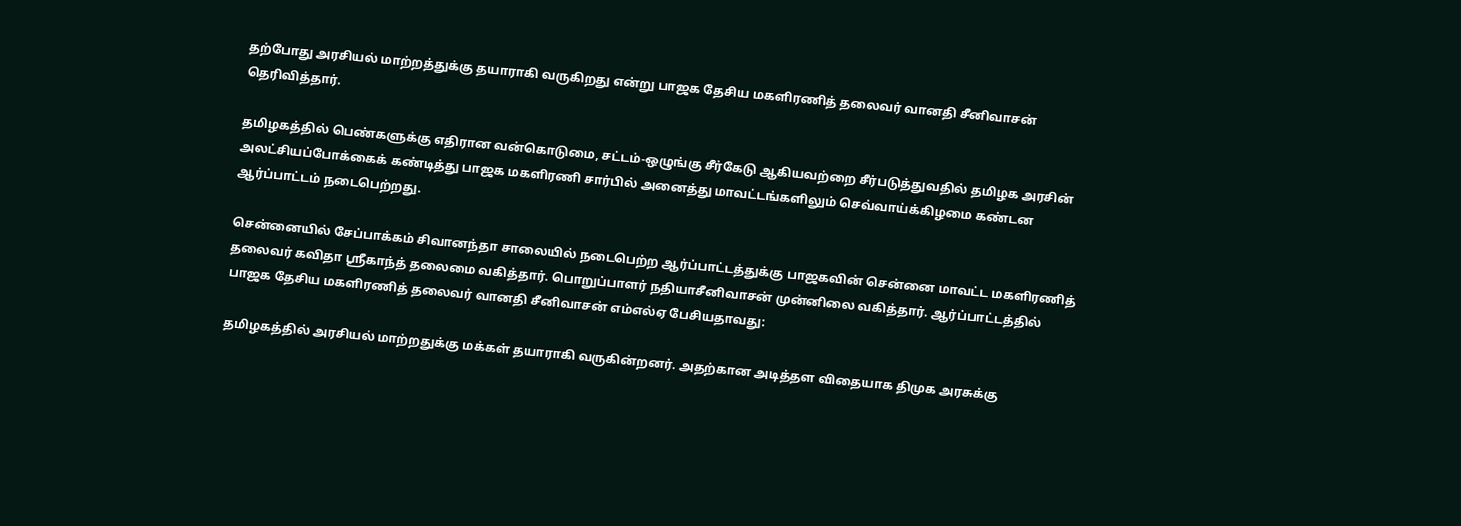தற்போது அரசியல் மாற்றத்துக்கு தயாராகி வருகிறது என்று பாஜக தேசிய மகளிரணித் தலைவர் வானதி சீனிவாசன் தெரிவித்தார்.

தமிழகத்தில் பெண்களுக்கு எதிரான வன்கொடுமை, சட்டம்-ஒழுங்கு சீர்கேடு ஆகியவற்றை சீர்படுத்துவதில் தமிழக அரசின் அலட்சியப்போக்கைக் கண்டித்து பாஜக மகளிரணி சார்பில் அனைத்து மாவட்டங்களிலும் செவ்வாய்க்கிழமை கண்டன ஆர்ப்பாட்டம் நடைபெற்றது.

சென்னையில் சேப்பாக்கம் சிவானந்தா சாலையில் நடைபெற்ற ஆர்ப்பாட்டத்துக்கு பாஜகவின் சென்னை மாவட்ட மகளிரணித் தலைவர் கவிதா ஸ்ரீகாந்த் தலைமை வகித்தார். பொறுப்பாளர் நதியாசீனிவாசன் முன்னிலை வகித்தார். ஆர்ப்பாட்டத்தில் பாஜக தேசிய மகளிரணித் தலைவர் வானதி சீனிவாசன் எம்எல்ஏ பேசியதாவது:

தமிழகத்தில் அரசியல் மாற்றதுக்கு மக்கள் தயாராகி வருகின்றனர். அதற்கான அடித்தள விதையாக திமுக அரசுக்கு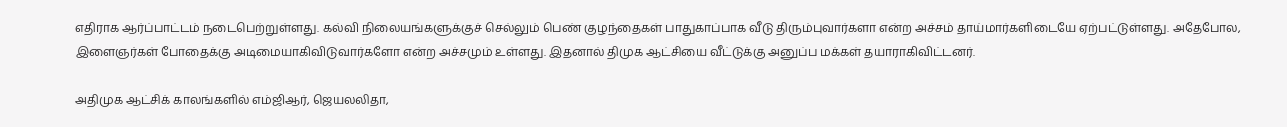எதிராக ஆர்ப்பாட்டம் நடைபெற்றுள்ளது. கல்வி நிலையங்களுக்குச் செல்லும் பெண் குழந்தைகள் பாதுகாப்பாக வீடு திரும்புவார்களா என்ற அச்சம் தாய்மார்களிடையே ஏற்பட்டுள்ளது. அதேபோல, இளைஞர்கள் போதைக்கு அடிமையாகிவிடுவார்களோ என்ற அச்சமும் உள்ளது. இதனால் திமுக ஆட்சியை வீட்டுக்கு அனுப்ப மக்கள் தயாராகிவிட்டனர்.

அதிமுக ஆட்சிக் காலங்களில் எம்ஜிஆர், ஜெயலலிதா,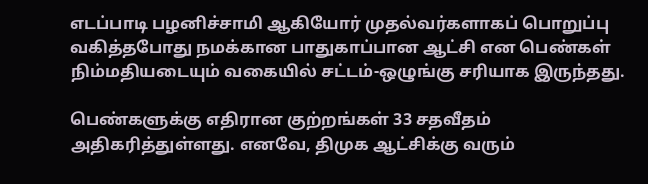எடப்பாடி பழனிச்சாமி ஆகியோர் முதல்வர்களாகப் பொறுப்பு வகித்தபோது நமக்கான பாதுகாப்பான ஆட்சி என பெண்கள் நிம்மதியடையும் வகையில் சட்டம்-ஒழுங்கு சரியாக இருந்தது.

பெண்களுக்கு எதிரான குற்றங்கள் 33 சதவீதம் அதிகரித்துள்ளது. எனவே, திமுக ஆட்சிக்கு வரும்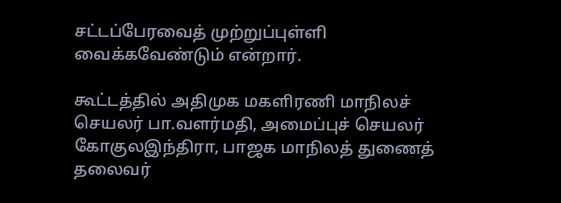சட்டப்பேரவைத் முற்றுப்புள்ளி வைக்கவேண்டும் என்றார்.

கூட்டத்தில் அதிமுக மகளிரணி மாநிலச் செயலர் பா.வளர்மதி, அமைப்புச் செயலர் கோகுலஇந்திரா, பாஜக மாநிலத் துணைத் தலைவர்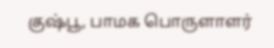குஷ்பூ, பாமக பொருளாளர்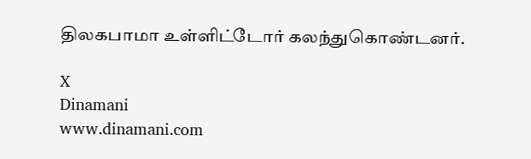திலகபாமா உள்ளிட்டோர் கலந்துகொண்டனர்.

X
Dinamani
www.dinamani.com